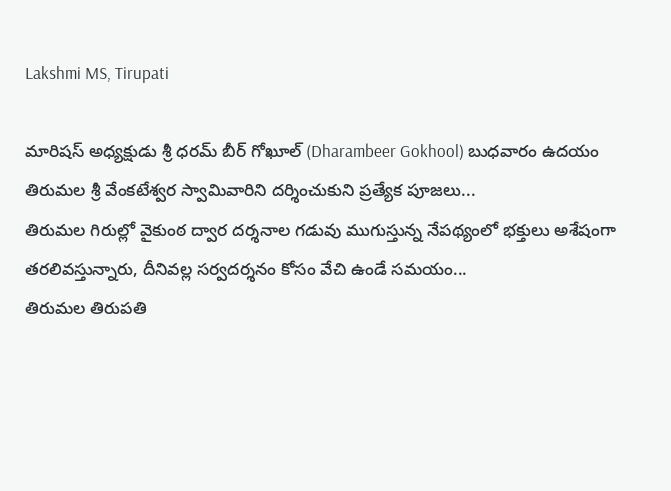Lakshmi MS, Tirupati

మారిషస్ అధ్యక్షుడు శ్రీ ధరమ్ బీర్ గోఖూల్ (Dharambeer Gokhool) బుధవారం ఉదయం తిరుమల శ్రీ వేంకటేశ్వర స్వామివారిని దర్శించుకుని ప్రత్యేక పూజలు...
తిరుమల గిరుల్లో వైకుంఠ ద్వార దర్శనాల గడువు ముగుస్తున్న నేపథ్యంలో భక్తులు అశేషంగా తరలివస్తున్నారు, దీనివల్ల సర్వదర్శనం కోసం వేచి ఉండే సమయం...
తిరుమల తిరుపతి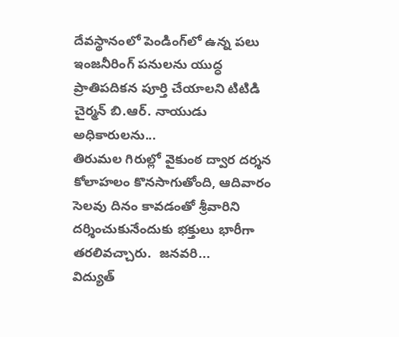దేవస్థానంలో పెండింగ్‌లో ఉన్న పలు ఇంజనీరింగ్ పనులను యుద్ధ ప్రాతిపదికన పూర్తి చేయాలని టిటిడి చైర్మన్ బి.ఆర్. నాయుడు అధికారులను...
తిరుమల గిరుల్లో వైకుంఠ ద్వార దర్శన కోలాహలం కొనసాగుతోంది, ఆదివారం సెలవు దినం కావడంతో శ్రీవారిని దర్శించుకునేందుకు భక్తులు భారీగా తరలివచ్చారు.  జనవరి...
విద్యుత్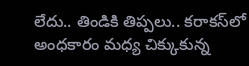లేదు.. తిండికి తిప్పలు.. కరాకస్‌లో అంధకారం మధ్య చిక్కుకున్న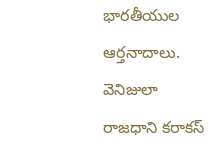భారతీయుల ఆర్తనాదాలు. వెనిజులా రాజధాని కరాకస్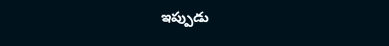ఇప్పుడు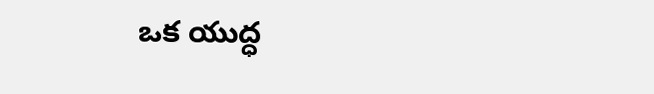ఒక యుద్ధ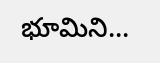భూమిని...